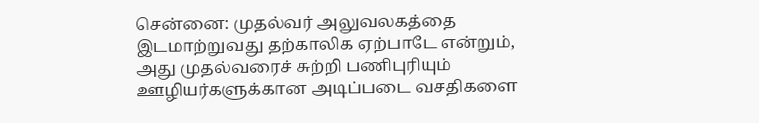சென்னை: முதல்வர் அலுவலகத்தை இடமாற்றுவது தற்காலிக ஏற்பாடே என்றும், அது முதல்வரைச் சுற்றி பணிபுரியும் ஊழியர்களுக்கான அடிப்படை வசதிகளை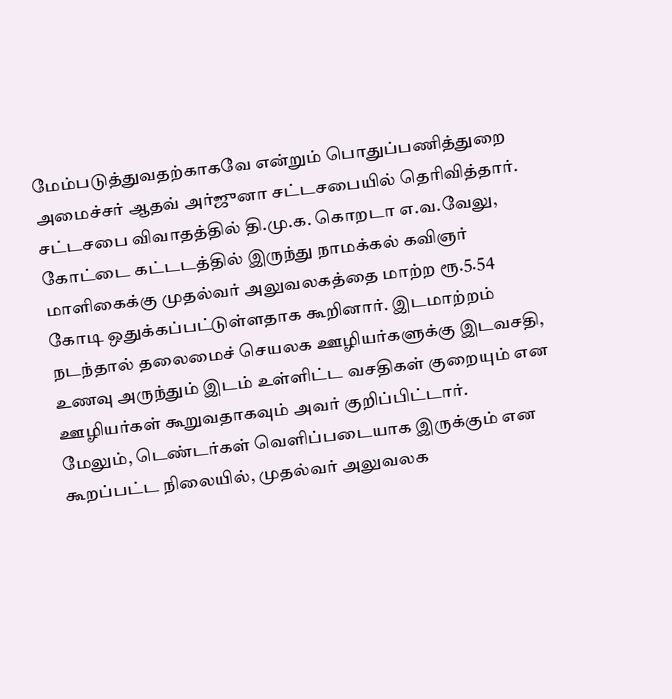மேம்படுத்துவதற்காகவே என்றும் பொதுப்பணித்துறை அமைச்சர் ஆதவ் அர்ஜுனா சட்டசபையில் தெரிவித்தார்.
சட்டசபை விவாதத்தில் தி.மு.க. கொறடா எ.வ.வேலு, கோட்டை கட்டடத்தில் இருந்து நாமக்கல் கவிஞர் மாளிகைக்கு முதல்வர் அலுவலகத்தை மாற்ற ரூ.5.54 கோடி ஒதுக்கப்பட்டுள்ளதாக கூறினார். இடமாற்றம் நடந்தால் தலைமைச் செயலக ஊழியர்களுக்கு இடவசதி, உணவு அருந்தும் இடம் உள்ளிட்ட வசதிகள் குறையும் என ஊழியர்கள் கூறுவதாகவும் அவர் குறிப்பிட்டார்.
மேலும், டெண்டர்கள் வெளிப்படையாக இருக்கும் என கூறப்பட்ட நிலையில், முதல்வர் அலுவலக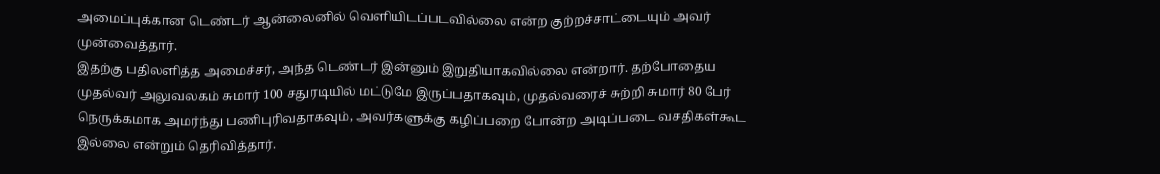அமைப்புக்கான டெண்டர் ஆன்லைனில் வெளியிடப்படவில்லை என்ற குற்றச்சாட்டையும் அவர் முன்வைத்தார்.
இதற்கு பதிலளித்த அமைச்சர், அந்த டெண்டர் இன்னும் இறுதியாகவில்லை என்றார். தற்போதைய முதல்வர் அலுவலகம் சுமார் 100 சதுரடியில் மட்டுமே இருப்பதாகவும், முதல்வரைச் சுற்றி சுமார் 80 பேர் நெருக்கமாக அமர்ந்து பணிபுரிவதாகவும், அவர்களுக்கு கழிப்பறை போன்ற அடிப்படை வசதிகள்கூட இல்லை என்றும் தெரிவித்தார்.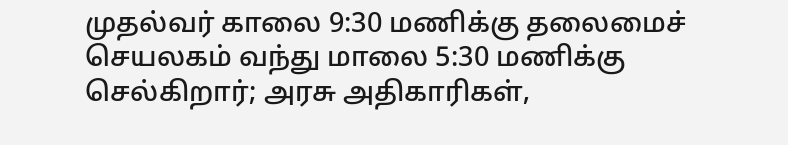முதல்வர் காலை 9:30 மணிக்கு தலைமைச் செயலகம் வந்து மாலை 5:30 மணிக்கு செல்கிறார்; அரசு அதிகாரிகள்,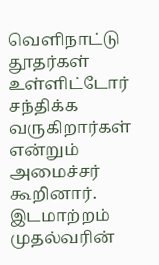வெளிநாட்டு தூதர்கள் உள்ளிட்டோர் சந்திக்க வருகிறார்கள் என்றும் அமைச்சர் கூறினார். இடமாற்றம் முதல்வரின்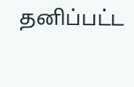தனிப்பட்ட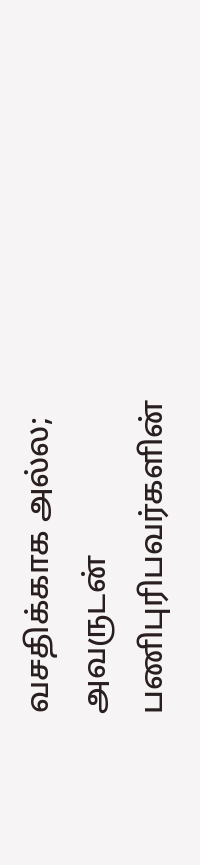வசதிக்காக அல்ல; அவருடன் பணிபுரிபவர்களின்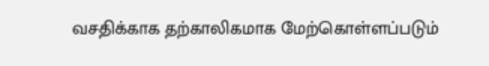வசதிக்காக தற்காலிகமாக மேற்கொள்ளப்படும்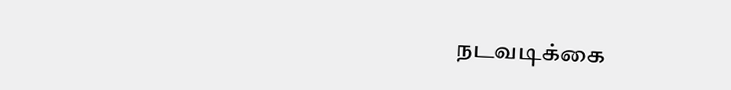நடவடிக்கை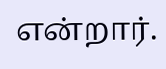என்றார்.